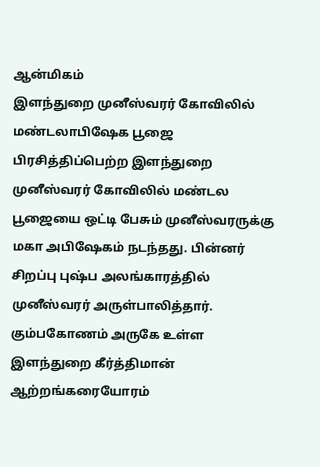ஆன்மிகம்
இளந்துறை முனீஸ்வரர் கோவிலில் மண்டலாபிஷேக பூஜை
பிரசித்திப்பெற்ற இளந்துறை முனீஸ்வரர் கோவிலில் மண்டல பூஜையை ஒட்டி பேசும் முனீஸ்வரருக்கு மகா அபிஷேகம் நடந்தது. பின்னர் சிறப்பு புஷ்ப அலங்காரத்தில் முனீஸ்வரர் அருள்பாலித்தார்.
கும்பகோணம் அருகே உள்ள இளந்துறை கீர்த்திமான் ஆற்றங்கரையோரம்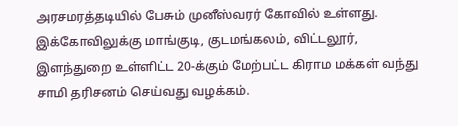அரசமரத்தடியில் பேசும் முனீஸ்வரர் கோவில் உள்ளது. இக்கோவிலுக்கு மாங்குடி, குடமங்கலம், விட்டலூர், இளந்துறை உள்ளிட்ட 20-க்கும் மேற்பட்ட கிராம மக்கள் வந்து சாமி தரிசனம் செய்வது வழக்கம்.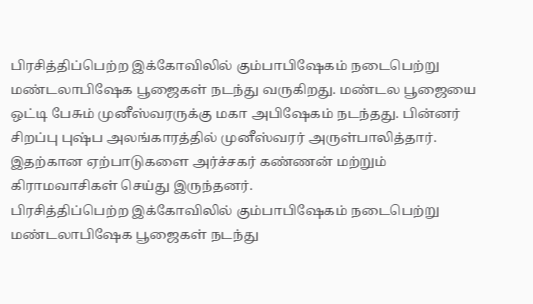பிரசித்திப்பெற்ற இக்கோவிலில் கும்பாபிஷேகம் நடைபெற்று மண்டலாபிஷேக பூஜைகள் நடந்து வருகிறது. மண்டல பூஜையை ஒட்டி பேசும் முனீஸ்வரருக்கு மகா அபிஷேகம் நடந்தது. பின்னர் சிறப்பு புஷ்ப அலங்காரத்தில் முனீஸ்வரர் அருள்பாலித்தார்.
இதற்கான ஏற்பாடுகளை அர்ச்சகர் கண்ணன் மற்றும் கிராமவாசிகள் செய்து இருந்தனர்.
பிரசித்திப்பெற்ற இக்கோவிலில் கும்பாபிஷேகம் நடைபெற்று மண்டலாபிஷேக பூஜைகள் நடந்து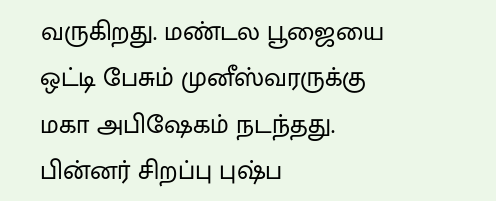வருகிறது. மண்டல பூஜையை ஒட்டி பேசும் முனீஸ்வரருக்கு மகா அபிஷேகம் நடந்தது. பின்னர் சிறப்பு புஷ்ப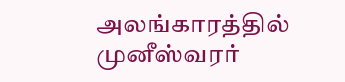அலங்காரத்தில் முனீஸ்வரர்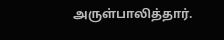அருள்பாலித்தார்.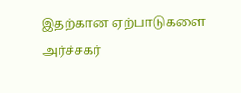இதற்கான ஏற்பாடுகளை அர்ச்சகர்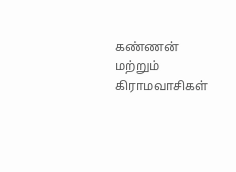கண்ணன் மற்றும் கிராமவாசிகள்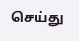செய்து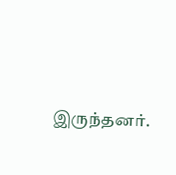இருந்தனர்.